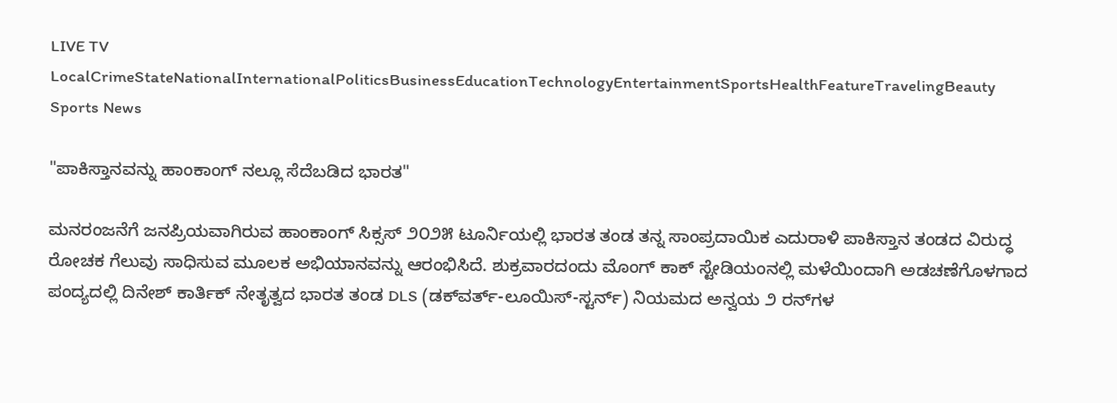LIVE TV LocalCrimeStateNationalInternationalPoliticsBusinessEducationTechnologyEntertainmentSportsHealthFeatureTravelingBeauty
Sports News

"ಪಾಕಿಸ್ತಾನವನ್ನು ಹಾಂಕಾಂಗ್ ನಲ್ಲೂ ಸೆದೆಬಡಿದ ಭಾರತ"

ಮನರಂಜನೆಗೆ ಜನಪ್ರಿಯವಾಗಿರುವ ಹಾಂಕಾಂಗ್ ಸಿಕ್ಸಸ್ ೨೦೨೫ ಟೂರ್ನಿಯಲ್ಲಿ ಭಾರತ ತಂಡ ತನ್ನ ಸಾಂಪ್ರದಾಯಿಕ ಎದುರಾಳಿ ಪಾಕಿಸ್ತಾನ ತಂಡದ ವಿರುದ್ಧ ರೋಚಕ ಗೆಲುವು ಸಾಧಿಸುವ ಮೂಲಕ ಅಭಿಯಾನವನ್ನು ಆರಂಭಿಸಿದೆ. ಶುಕ್ರವಾರದಂದು ಮೊಂಗ್ ಕಾಕ್ ಸ್ಟೇಡಿಯಂನಲ್ಲಿ ಮಳೆಯಿಂದಾಗಿ ಅಡಚಣೆಗೊಳಗಾದ ಪಂದ್ಯದಲ್ಲಿ ದಿನೇಶ್ ಕಾರ್ತಿಕ್ ನೇತೃತ್ವದ ಭಾರತ ತಂಡ DLS (ಡಕ್‌ವರ್ತ್-ಲೂಯಿಸ್-ಸ್ಟರ್ನ್) ನಿಯಮದ ಅನ್ವಯ ೨ ರನ್‌ಗಳ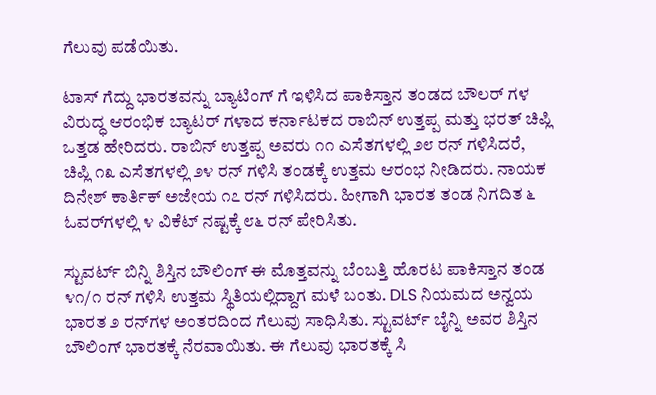ಗೆಲುವು ಪಡೆಯಿತು.

ಟಾಸ್ ಗೆದ್ದು ಭಾರತವನ್ನು ಬ್ಯಾಟಿಂಗ್ ಗೆ ಇಳಿಸಿದ ಪಾಕಿಸ್ತಾನ ತಂಡದ ಬೌಲರ್ ಗಳ ವಿರುದ್ಧ ಆರಂಭಿಕ ಬ್ಯಾಟರ್ ಗಳಾದ ಕರ್ನಾಟಕದ ರಾಬಿನ್ ಉತ್ತಪ್ಪ ಮತ್ತು ಭರತ್ ಚಿಪ್ಲಿ ಒತ್ತಡ ಹೇರಿದರು. ರಾಬಿನ್ ಉತ್ತಪ್ಪ ಅವರು ೧೧ ಎಸೆತಗಳಲ್ಲಿ ೨೮ ರನ್ ಗಳಿಸಿದರೆ, ಚಿಪ್ಲಿ ೧೩ ಎಸೆತಗಳಲ್ಲಿ ೨೪ ರನ್ ಗಳಿಸಿ ತಂಡಕ್ಕೆ ಉತ್ತಮ ಆರಂಭ ನೀಡಿದರು. ನಾಯಕ ದಿನೇಶ್ ಕಾರ್ತಿಕ್ ಅಜೇಯ ೧೭ ರನ್ ಗಳಿಸಿದರು. ಹೀಗಾಗಿ ಭಾರತ ತಂಡ ನಿಗದಿತ ೬ ಓವರ್‌ಗಳಲ್ಲಿ ೪ ವಿಕೆಟ್ ನಷ್ಟಕ್ಕೆ ೮೬ ರನ್ ಪೇರಿಸಿತು.

ಸ್ಟುವರ್ಟ್ ಬಿನ್ನಿ ಶಿಸ್ತಿನ ಬೌಲಿಂಗ್ ಈ ಮೊತ್ತವನ್ನು ಬೆಂಬತ್ತಿ ಹೊರಟ ಪಾಕಿಸ್ತಾನ ತಂಡ ೪೧/೧ ರನ್ ಗಳಿಸಿ ಉತ್ತಮ ಸ್ಥಿತಿಯಲ್ಲಿದ್ದಾಗ ಮಳೆ ಬಂತು. DLS ನಿಯಮದ ಅನ್ವಯ ಭಾರತ ೨ ರನ್‌ಗಳ ಅಂತರದಿಂದ ಗೆಲುವು ಸಾಧಿಸಿತು. ಸ್ಟುವರ್ಟ್ ಬೈನ್ನಿ ಅವರ ಶಿಸ್ತಿನ ಬೌಲಿಂಗ್ ಭಾರತಕ್ಕೆ ನೆರವಾಯಿತು. ಈ ಗೆಲುವು ಭಾರತಕ್ಕೆ ಸಿ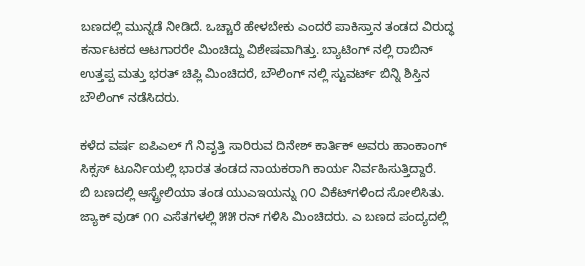ಬಣದಲ್ಲಿ ಮುನ್ನಡೆ ನೀಡಿದೆ. ಒಚ್ಚಾರೆ ಹೇಳಬೇಕು ಎಂದರೆ ಪಾಕಿಸ್ತಾನ ತಂಡದ ವಿರುದ್ಧ ಕರ್ನಾಟಕದ ಆಟಗಾರರೇ ಮಿಂಚಿದ್ದು ವಿಶೇಷವಾಗಿತ್ತು. ಬ್ಯಾಟಿಂಗ್ ನಲ್ಲಿ ರಾಬಿನ್ ಉತ್ತಪ್ಪ ಮತ್ತು ಭರತ್ ಚಿಪ್ಲಿ ಮಿಂಚಿದರೆ, ಬೌಲಿಂಗ್ ನಲ್ಲಿ ಸ್ಟುವರ್ಟ್ ಬಿನ್ನಿ ಶಿಸ್ತಿನ ಬೌಲಿಂಗ್ ನಡೆಸಿದರು.

ಕಳೆದ ವರ್ಷ ಐಪಿಎಲ್ ಗೆ ನಿವೃತ್ತಿ ಸಾರಿರುವ ದಿನೇಶ್ ಕಾರ್ತಿಕ್ ಅವರು ಹಾಂಕಾಂಗ್ ಸಿಕ್ಸಸ್ ಟೂರ್ನಿಯಲ್ಲಿ ಭಾರತ ತಂಡದ ನಾಯಕರಾಗಿ ಕಾರ್ಯ ನಿರ್ವಹಿಸುತ್ತಿದ್ದಾರೆ.
ಬಿ ಬಣದಲ್ಲಿ ಆಸ್ಟ್ರೇಲಿಯಾ ತಂಡ ಯುಎಇಯನ್ನು ೧೦ ವಿಕೆಟ್‌ಗಳಿಂದ ಸೋಲಿಸಿತು. ಜ್ಯಾಕ್ ವುಡ್ ೧೧ ಎಸೆತಗಳಲ್ಲಿ ೫೫ ರನ್ ಗಳಿಸಿ ಮಿಂಚಿದರು. ಎ ಬಣದ ಪಂದ್ಯದಲ್ಲಿ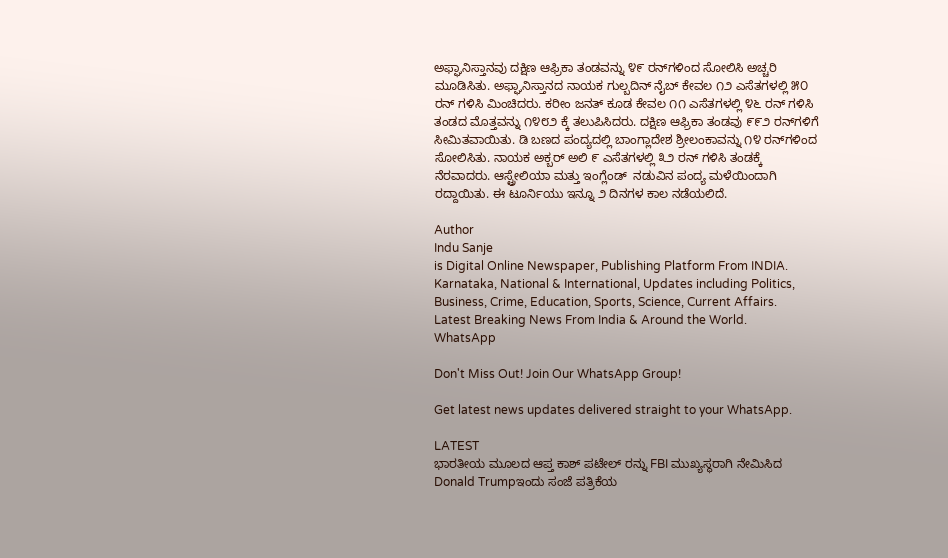ಅಫ್ಘಾನಿಸ್ತಾನವು ದಕ್ಷಿಣ ಆಫ್ರಿಕಾ ತಂಡವನ್ನು ೪೯ ರನ್‌ಗಳಿಂದ ಸೋಲಿಸಿ ಅಚ್ಚರಿ ಮೂಡಿಸಿತು. ಅಫ್ಘಾನಿಸ್ತಾನದ ನಾಯಕ ಗುಲ್ಬದಿನ್ ನೈಬ್ ಕೇವಲ ೧೨ ಎಸೆತಗಳಲ್ಲಿ ೫೦ ರನ್ ಗಳಿಸಿ ಮಿಂಚಿದರು. ಕರೀಂ ಜನತ್ ಕೂಡ ಕೇವಲ ೧೧ ಎಸೆತಗಳಲ್ಲಿ ೪೬ ರನ್ ಗಳಿಸಿ ತಂಡದ ಮೊತ್ತವನ್ನು ೧೪೮೨ ಕ್ಕೆ ತಲುಪಿಸಿದರು. ದಕ್ಷಿಣ ಆಫ್ರಿಕಾ ತಂಡವು ೯೯೨ ರನ್‌ಗಳಿಗೆ ಸೀಮಿತವಾಯಿತು. ಡಿ ಬಣದ ಪಂದ್ಯದಲ್ಲಿ ಬಾಂಗ್ಲಾದೇಶ ಶ್ರೀಲಂಕಾವನ್ನು ೧೪ ರನ್‌ಗಳಿಂದ ಸೋಲಿಸಿತು. ನಾಯಕ ಅಕ್ಬರ್ ಅಲಿ ೯ ಎಸೆತಗಳಲ್ಲಿ ೩೨ ರನ್ ಗಳಿಸಿ ತಂಡಕ್ಕೆ ನೆರವಾದರು. ಆಸ್ಟ್ರೇಲಿಯಾ ಮತ್ತು ಇಂಗ್ಲೆಂಡ್‌  ನಡುವಿನ ಪಂದ್ಯ ಮಳೆಯಿಂದಾಗಿ ರದ್ದಾಯಿತು. ಈ ಟೂರ್ನಿಯು ಇನ್ನೂ ೨ ದಿನಗಳ ಕಾಲ ನಡೆಯಲಿದೆ.

Author
Indu Sanje
is Digital Online Newspaper, Publishing Platform From INDIA. Karnataka, National & International, Updates including Politics, Business, Crime, Education, Sports, Science, Current Affairs. Latest Breaking News From India & Around the World.
WhatsApp

Don't Miss Out! Join Our WhatsApp Group!

Get latest news updates delivered straight to your WhatsApp.

LATEST
ಭಾರತೀಯ ಮೂಲದ ಆಪ್ತ ಕಾಶ್ ಪಟೇಲ್ ರನ್ನು FBI ಮುಖ್ಯಸ್ಥರಾಗಿ ನೇಮಿಸಿದ Donald Trumpಇಂದು ಸಂಜೆ ಪತ್ರಿಕೆಯ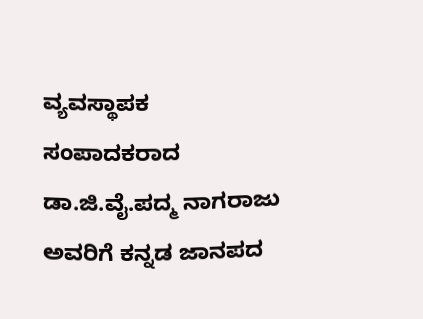ವ್ಯವಸ್ಥಾಪಕ ಸಂಪಾದಕರಾದ ಡಾ.ಜಿ.ವೈ.ಪದ್ಮ ನಾಗರಾಜು ಅವರಿಗೆ ಕನ್ನಡ ಜಾನಪದ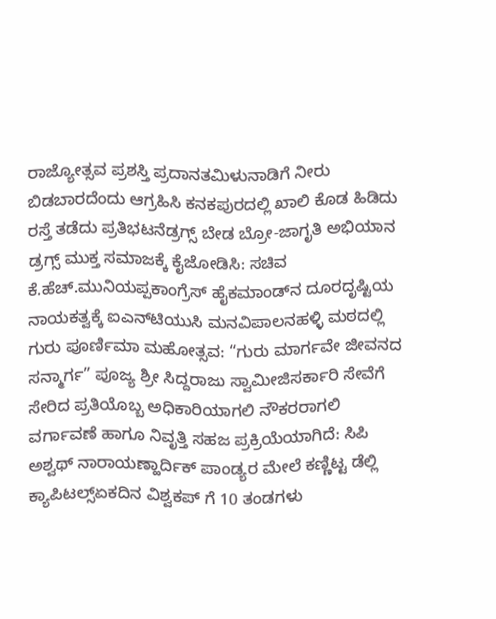ರಾಜ್ಯೋತ್ಸವ ಪ್ರಶಸ್ತಿ ಪ್ರದಾನತಮಿಳುನಾಡಿಗೆ ನೀರು ಬಿಡಬಾರದೆಂದು ಆಗ್ರಹಿಸಿ ಕನಕಪುರದಲ್ಲಿ ಖಾಲಿ ಕೊಡ ಹಿಡಿದು ರಸ್ತೆ ತಡೆದು ಪ್ರತಿಭಟನೆಡ್ರಗ್ಸ್ ಬೇಡ ಬ್ರೋ-ಜಾಗೃತಿ ಅಭಿಯಾನ ಡ್ರಗ್ಸ್ ಮುಕ್ತ ಸಮಾಜಕ್ಕೆ ಕೈಜೋಡಿಸಿ: ಸಚಿವ ಕೆ.ಹೆಚ್.ಮುನಿಯಪ್ಪಕಾಂಗ್ರೆಸ್ ಹೈಕಮಾಂಡ್‌ನ ದೂರದೃಷ್ಟಿಯ ನಾಯಕತ್ವಕ್ಕೆ ಐಎನ್‌ಟಿಯುಸಿ ಮನವಿಪಾಲನಹಳ್ಳಿ ಮಠದಲ್ಲಿ ಗುರು ಪೂರ್ಣಿಮಾ ಮಹೋತ್ಸವ: “ಗುರು ಮಾರ್ಗವೇ ಜೀವನದ ಸನ್ಮಾರ್ಗ” ಪೂಜ್ಯ ಶ್ರೀ ಸಿದ್ದರಾಜು ಸ್ವಾಮೀಜಿಸರ್ಕಾರಿ ಸೇವೆಗೆ ಸೇರಿದ ಪ್ರತಿಯೊಬ್ಬ ಅಧಿಕಾರಿಯಾಗಲಿ ನೌಕರರಾಗಲಿ ವರ್ಗಾವಣೆ ಹಾಗೂ ನಿವೃತ್ತಿ ಸಹಜ ಪ್ರಕ್ರಿಯೆಯಾಗಿದೆ: ಸಿಪಿ ಅಶ್ವಥ್ ನಾರಾಯಣ್ಹಾರ್ದಿಕ್ ಪಾಂಡ್ಯರ ಮೇಲೆ ಕಣ್ಣಿಟ್ಟ ಡೆಲ್ಲಿ ಕ್ಯಾಪಿಟಲ್ಸ್ಏಕದಿನ ವಿಶ್ವಕಪ್ ಗೆ 10 ತಂಡಗಳು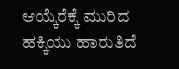ಆಯ್ಕೆರೆಕ್ಕೆ ಮುರಿದ ಹಕ್ಕಿಯು ಹಾರುತಿದೆ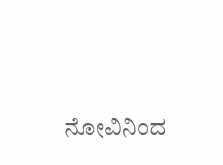ನೋವಿನಿಂದ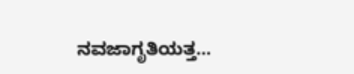ನವಜಾಗೃತಿಯತ್ತ...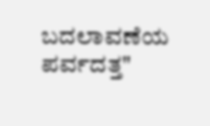ಬದಲಾವಣೆಯ ಪರ್ವದತ್ತ"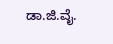ಡಾ.ಜಿ.ವೈ.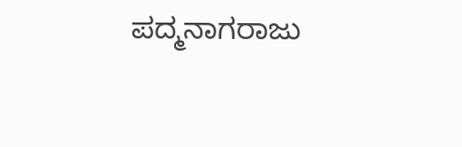ಪದ್ಮನಾಗರಾಜು